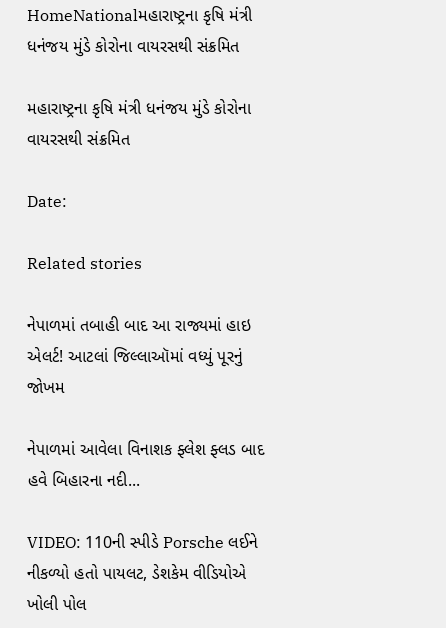HomeNationalમહારાષ્ટ્રના કૃષિ મંત્રી ધનંજય મુંડે કોરોના વાયરસથી સંક્રમિત

મહારાષ્ટ્રના કૃષિ મંત્રી ધનંજય મુંડે કોરોના વાયરસથી સંક્રમિત

Date:

Related stories

નેપાળમાં તબાહી બાદ આ રાજ્યમાં હાઇ એલર્ટ! આટલાં જિલ્લાઑમાં વધ્યું પૂરનું જોખમ

નેપાળમાં આવેલા વિનાશક ફ્લેશ ફ્લડ બાદ હવે બિહારના નદી...

VIDEO: 110ની સ્પીડે Porsche લઈને નીકળ્યો હતો પાયલટ, ડેશકેમ વીડિયોએ ખોલી પોલ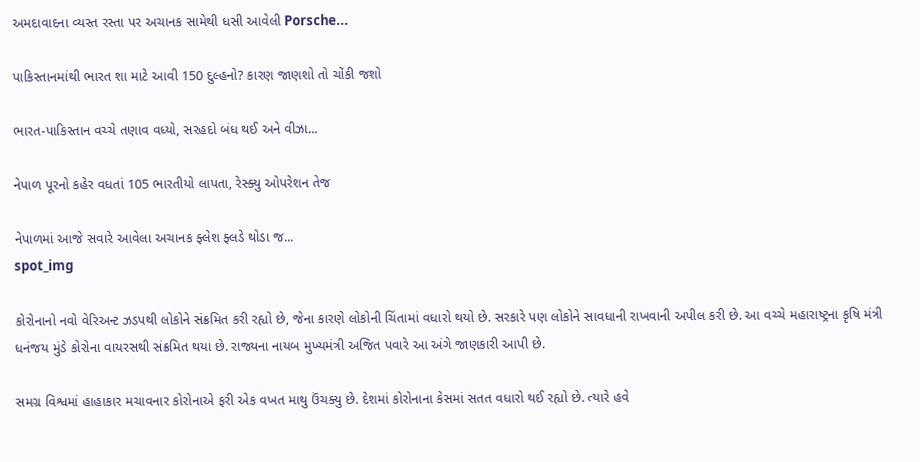અમદાવાદના વ્યસ્ત રસ્તા પર અચાનક સામેથી ધસી આવેલી Porsche...

પાકિસ્તાનમાંથી ભારત શા માટે આવી 150 દુલ્હનો? કારણ જાણશો તો ચોંકી જશો

ભારત-પાકિસ્તાન વચ્ચે તણાવ વધ્યો, સરહદો બંધ થઈ અને વીઝા...

નેપાળ પૂરનો કહેર વધતાં 105 ભારતીયો લાપતા, રેસ્ક્યુ ઓપરેશન તેજ

નેપાળમાં આજે સવારે આવેલા અચાનક ફ્લેશ ફ્લડે થોડા જ...
spot_img

કોરોનાનો નવો વેરિઅન્ટ ઝડપથી લોકોને સંક્રમિત કરી રહ્યો છે, જેના કારણે લોકોની ચિંતામાં વધારો થયો છે. સરકારે પણ લોકોને સાવધાની રાખવાની અપીલ કરી છે. આ વચ્ચે મહારાષ્ટ્રના કૃષિ મંત્રી ધનંજય મુંડે કોરોના વાયરસથી સંક્રમિત થયા છે. રાજ્યના નાયબ મુખ્યમંત્રી અજિત પવારે આ અંગે જાણકારી આપી છે.

સમગ્ર વિશ્વમાં હાહાકાર મચાવનાર કોરોનાએ ફરી એક વખત માથુ ઉંચક્યુ છે. દેશમાં કોરોનાના કેસમાં સતત વધારો થઈ રહ્યો છે. ત્યારે હવે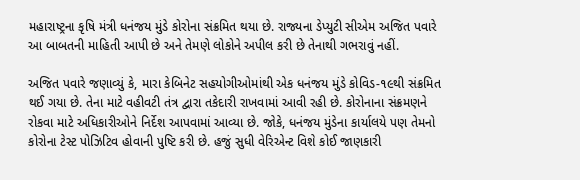મહારાષ્ટ્રના કૃષિ મંત્રી ધનંજય મુંડે કોરોના સંક્રમિત થયા છે. રાજ્યના ડેપ્યુટી સીએમ અજિત પવારે આ બાબતની માહિતી આપી છે અને તેમણે લોકોને અપીલ કરી છે તેનાથી ગભરાવું નહીં.

અજિત પવારે જણાવ્યું કે, મારા કેબિનેટ સહયોગીઓમાંથી એક ધનંજય મુંડે કોવિડ-૧૯થી સંક્રમિત થઈ ગયા છે. તેના માટે વહીવટી તંત્ર દ્વારા તકેદારી રાખવામાં આવી રહી છે. કોરોનાના સંક્રમણને રોકવા માટે અધિકારીઓને નિર્દેશ આપવામાં આવ્યા છે. જોકે, ધનંજય મુંડેના કાર્યાલયે પણ તેમનો કોરોના ટેસ્ટ પોઝિટિવ હોવાની પુષ્ટિ કરી છે. હજું સુધી વેરિએન્ટ વિશે કોઈ જાણકારી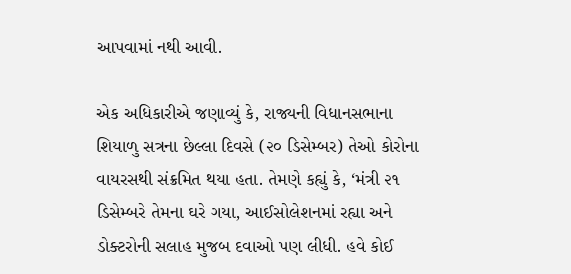આપવામાં નથી આવી.

એક અધિકારીએ જણાવ્યું કે, રાજ્યની વિધાનસભાના શિયાળુ સત્રના છેલ્લા દિવસે (૨૦ ડિસેમ્બર) તેઓ કોરોના વાયરસથી સંક્રમિત થયા હતા. તેમણે કહ્યું કે, ‘મંત્રી ૨૧ ડિસેમ્બરે તેમના ઘરે ગયા, આઈસોલેશનમાં રહ્યા અને ડોક્ટરોની સલાહ મુજબ દવાઓ પણ લીધી. હવે કોઈ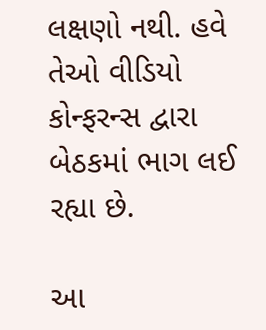લક્ષણો નથી. હવે તેઓ વીડિયો કોન્ફરન્સ દ્વારા બેઠકમાં ભાગ લઈ રહ્યા છે.

આ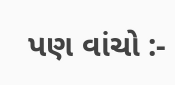પણ વાંચો :-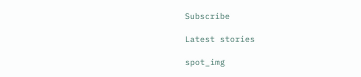Subscribe

Latest stories

spot_img